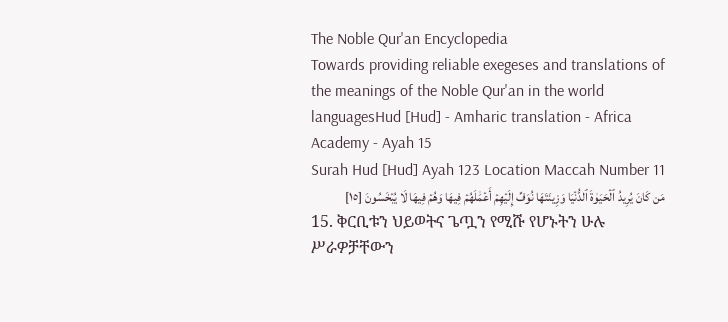The Noble Qur'an Encyclopedia
Towards providing reliable exegeses and translations of the meanings of the Noble Qur'an in the world languagesHud [Hud] - Amharic translation - Africa Academy - Ayah 15
Surah Hud [Hud] Ayah 123 Location Maccah Number 11
مَن كَانَ يُرِيدُ ٱلۡحَيَوٰةَ ٱلدُّنۡيَا وَزِينَتَهَا نُوَفِّ إِلَيۡهِمۡ أَعۡمَٰلَهُمۡ فِيهَا وَهُمۡ فِيهَا لَا يُبۡخَسُونَ [١٥]
15. ቅርቢቱን ህይወትና ጌጧን የሚሹ የሆኑትን ሁሉ ሥራዎቻቸውን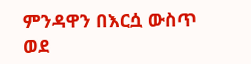ምንዳዋን በእርሷ ውስጥ ወደ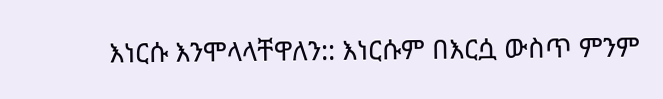እነርሱ እንሞላላቸዋለን:: እነርሱም በእርሷ ውስጥ ምንም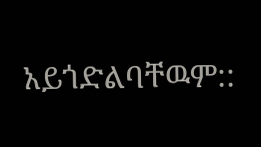አይጎድልባቸዉም::